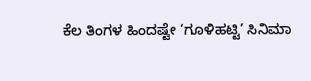ಕೆಲ ತಿಂಗಳ ಹಿಂದಷ್ಟೇ ‘ಗೂಳಿಹಟ್ಟಿ’ ಸಿನಿಮಾ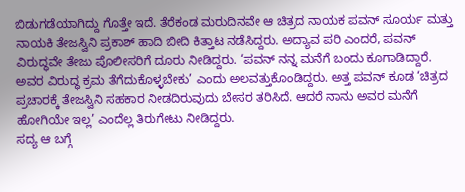ಬಿಡುಗಡೆಯಾಗಿದ್ದು ಗೊತ್ತೇ ಇದೆ. ತೆರೆಕಂಡ ಮರುದಿನವೇ ಆ ಚಿತ್ರದ ನಾಯಕ ಪವನ್ ಸೂರ್ಯ ಮತ್ತು ನಾಯಕಿ ತೇಜಸ್ವಿನಿ ಪ್ರಕಾಶ್ ಹಾದಿ ಬೀದಿ ಕಿತ್ತಾಟ ನಡೆಸಿದ್ದರು. ಅದ್ಯಾವ ಪರಿ ಎಂದರೆ, ಪವನ್ ವಿರುದ್ಧವೇ ತೇಜು ಪೊಲೀಸರಿಗೆ ದೂರು ನೀಡಿದ್ದರು. ‘ಪವನ್ ನನ್ನ ಮನೆಗೆ ಬಂದು ಕೂಗಾಡಿದ್ದಾರೆ. ಅವರ ವಿರುದ್ಧ ಕ್ರಮ ತೆಗೆದುಕೊಳ್ಳಬೇಕು’ ಎಂದು ಅಲವತ್ತುಕೊಂಡಿದ್ದರು. ಅತ್ತ ಪವನ್ ಕೂಡ ‘ಚಿತ್ರದ ಪ್ರಚಾರಕ್ಕೆ ತೇಜಸ್ವಿನಿ ಸಹಕಾರ ನೀಡದಿರುವುದು ಬೇಸರ ತರಿಸಿದೆ. ಆದರೆ ನಾನು ಅವರ ಮನೆಗೆ ಹೋಗಿಯೇ ಇಲ್ಲ’ ಎಂದೆಲ್ಲ ತಿರುಗೇಟು ನೀಡಿದ್ದರು.
ಸದ್ಯ ಆ ಬಗ್ಗೆ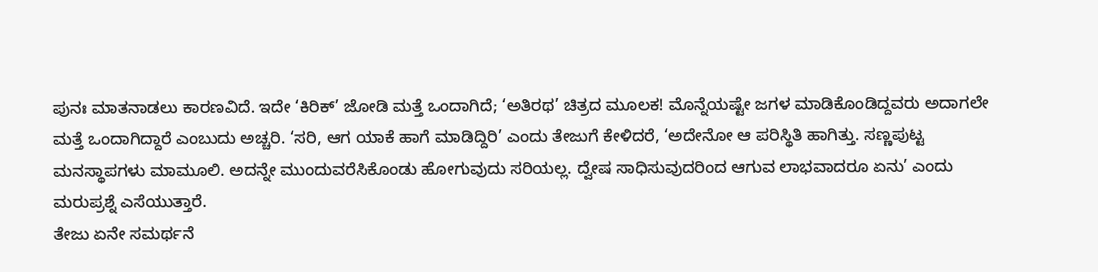ಪುನಃ ಮಾತನಾಡಲು ಕಾರಣವಿದೆ. ಇದೇ ‘ಕಿರಿಕ್’ ಜೋಡಿ ಮತ್ತೆ ಒಂದಾಗಿದೆ; ‘ಅತಿರಥ’ ಚಿತ್ರದ ಮೂಲಕ! ಮೊನ್ನೆಯಷ್ಟೇ ಜಗಳ ಮಾಡಿಕೊಂಡಿದ್ದವರು ಅದಾಗಲೇ ಮತ್ತೆ ಒಂದಾಗಿದ್ದಾರೆ ಎಂಬುದು ಅಚ್ಚರಿ. ‘ಸರಿ, ಆಗ ಯಾಕೆ ಹಾಗೆ ಮಾಡಿದ್ದಿರಿ’ ಎಂದು ತೇಜುಗೆ ಕೇಳಿದರೆ, ‘ಅದೇನೋ ಆ ಪರಿಸ್ಥಿತಿ ಹಾಗಿತ್ತು. ಸಣ್ಣಪುಟ್ಟ ಮನಸ್ಥಾಪಗಳು ಮಾಮೂಲಿ. ಅದನ್ನೇ ಮುಂದುವರೆಸಿಕೊಂಡು ಹೋಗುವುದು ಸರಿಯಲ್ಲ. ದ್ವೇಷ ಸಾಧಿಸುವುದರಿಂದ ಆಗುವ ಲಾಭವಾದರೂ ಏನು’ ಎಂದು ಮರುಪ್ರಶ್ನೆ ಎಸೆಯುತ್ತಾರೆ.
ತೇಜು ಏನೇ ಸಮರ್ಥನೆ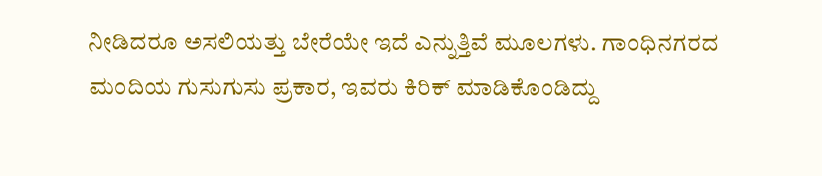ನೀಡಿದರೂ ಅಸಲಿಯತ್ತು ಬೇರೆಯೇ ಇದೆ ಎನ್ನುತ್ತಿವೆ ಮೂಲಗಳು. ಗಾಂಧಿನಗರದ ಮಂದಿಯ ಗುಸುಗುಸು ಪ್ರಕಾರ, ಇವರು ಕಿರಿಕ್ ಮಾಡಿಕೊಂಡಿದ್ದು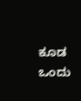ಕೂಡ ಒಂದು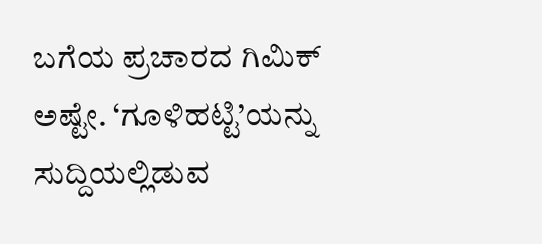ಬಗೆಯ ಪ್ರಚಾರದ ಗಿಮಿಕ್ ಅಷ್ಟೇ. ‘ಗೂಳಿಹಟ್ಟಿ’ಯನ್ನು ಸುದ್ದಿಯಲ್ಲಿಡುವ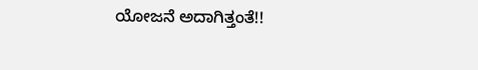ಯೋಜನೆ ಅದಾಗಿತ್ತಂತೆ!!